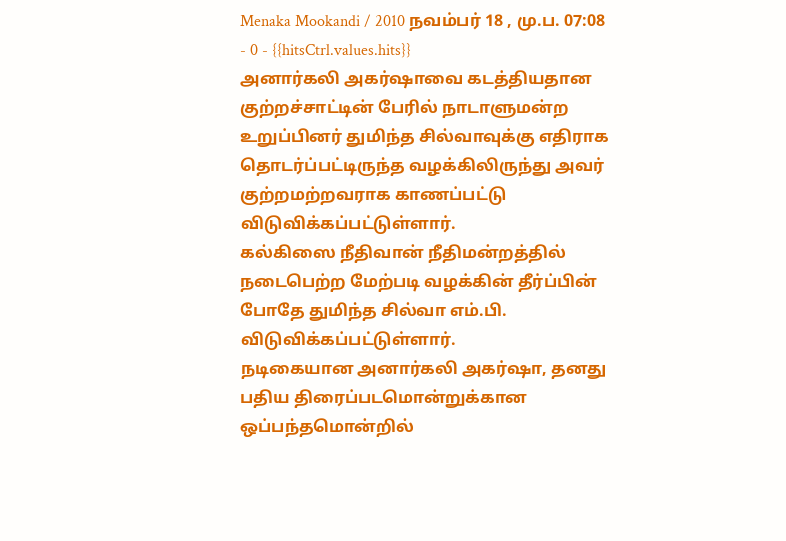Menaka Mookandi / 2010 நவம்பர் 18 , மு.ப. 07:08 - 0 - {{hitsCtrl.values.hits}}
அனார்கலி அகர்ஷாவை கடத்தியதான குற்றச்சாட்டின் பேரில் நாடாளுமன்ற உறுப்பினர் துமிந்த சில்வாவுக்கு எதிராக தொடர்ப்பட்டிருந்த வழக்கிலிருந்து அவர் குற்றமற்றவராக காணப்பட்டு விடுவிக்கப்பட்டுள்ளார்.
கல்கிஸை நீதிவான் நீதிமன்றத்தில் நடைபெற்ற மேற்படி வழக்கின் தீர்ப்பின் போதே துமிந்த சில்வா எம்.பி. விடுவிக்கப்பட்டுள்ளார்.
நடிகையான அனார்கலி அகர்ஷா, தனது பதிய திரைப்படமொன்றுக்கான ஒப்பந்தமொன்றில்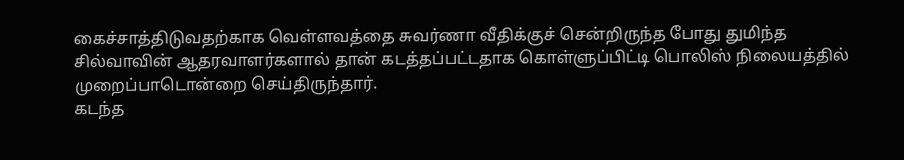கைச்சாத்திடுவதற்காக வெள்ளவத்தை சுவர்ணா வீதிக்குச் சென்றிருந்த போது துமிந்த சில்வாவின் ஆதரவாளர்களால் தான் கடத்தப்பட்டதாக கொள்ளுப்பிட்டி பொலிஸ் நிலையத்தில் முறைப்பாடொன்றை செய்திருந்தார்.
கடந்த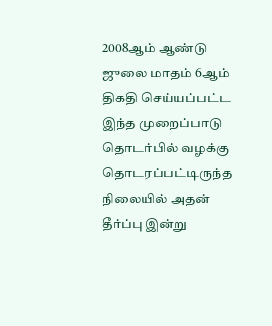2008ஆம் ஆண்டு ஜுலை மாதம் 6ஆம் திகதி செய்யப்பட்ட இந்த முறைப்பாடு தொடர்பில் வழக்கு தொடரப்பட்டிருந்த நிலையில் அதன் தீர்ப்பு இன்று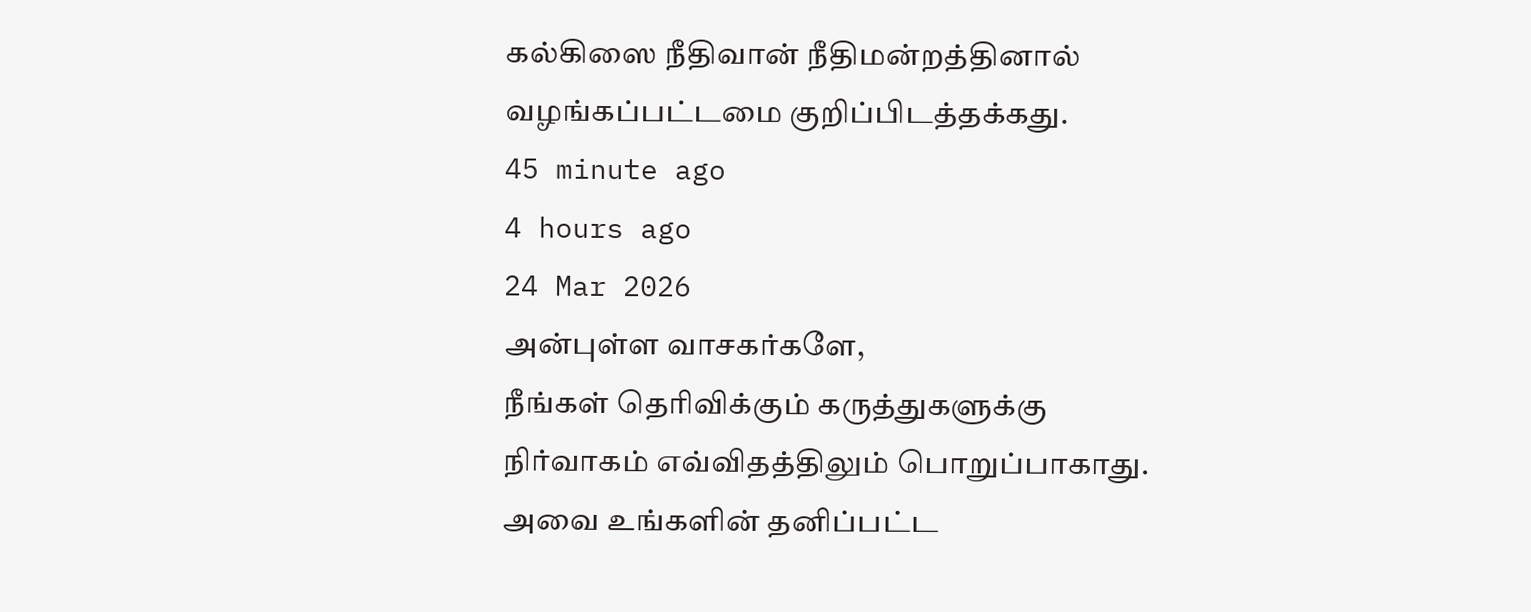கல்கிஸை நீதிவான் நீதிமன்றத்தினால் வழங்கப்பட்டமை குறிப்பிடத்தக்கது.
45 minute ago
4 hours ago
24 Mar 2026
அன்புள்ள வாசகர்களே,
நீங்கள் தெரிவிக்கும் கருத்துகளுக்கு நிர்வாகம் எவ்விதத்திலும் பொறுப்பாகாது. அவை உங்களின் தனிப்பட்ட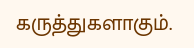கருத்துகளாகும்.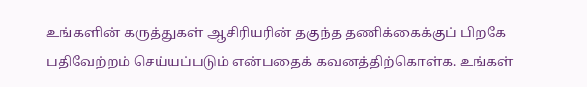உங்களின் கருத்துகள் ஆசிரியரின் தகுந்த தணிக்கைக்குப் பிறகே பதிவேற்றம் செய்யப்படும் என்பதைக் கவனத்திற்கொள்க. உங்கள்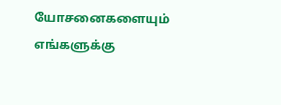யோசனைகளையும் எங்களுக்கு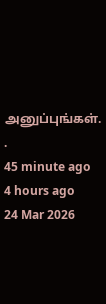அனுப்புங்கள். .
45 minute ago
4 hours ago
24 Mar 2026